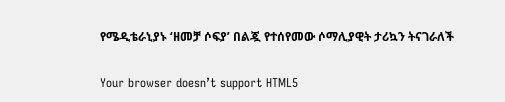የሜዲቴራኒያኑ ‘ዘመቻ ሶፍያ’ በልጇ የተሰየመው ሶማሊያዊት ታሪኳን ትናገራለች

Your browser doesn’t support HTML5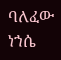ባለፈው ነኀሴ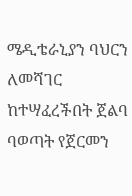ሜዲቴራኒያን ባህርን ለመሻገር ከተሣፈረችበት ጀልባ ባወጣት የጀርመን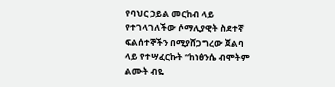የባህር ኃይል መርከብ ላይ የተገላገለችው ሶማሊያዊት ስደተኛ ፍልሰተኞችን በሚያሸጋግረው ጀልባ ላይ የተሣፈርኩት “ከነፅንሴ ብሞትም ልሙት ብዬ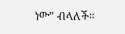ነው” ብላለች።